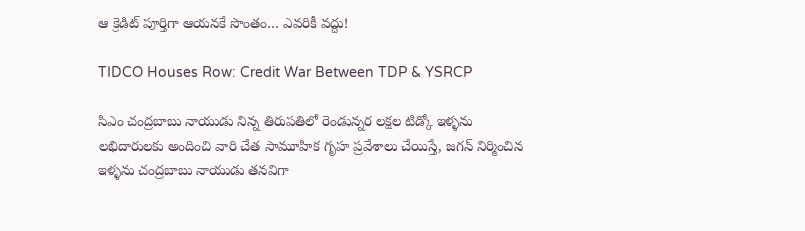ఆ క్రెడిట్ పూర్తిగా ఆయనకే సొంతం… ఎవరికీ వద్దు!

TIDCO Houses Row: Credit War Between TDP & YSRCP

సిఎం చంద్రబాబు నాయుడు నిన్న తిరుపతిలో రెండున్నర లక్షల టిడ్కో ఇళ్ళను లభిదారులకు అందించి వారి చేత సామూహిక గృహ ప్రవేశాలు చేయిస్తే, జగన్‌ నిర్మించిన ఇళ్ళను చంద్రబాబు నాయుడు తనవిగా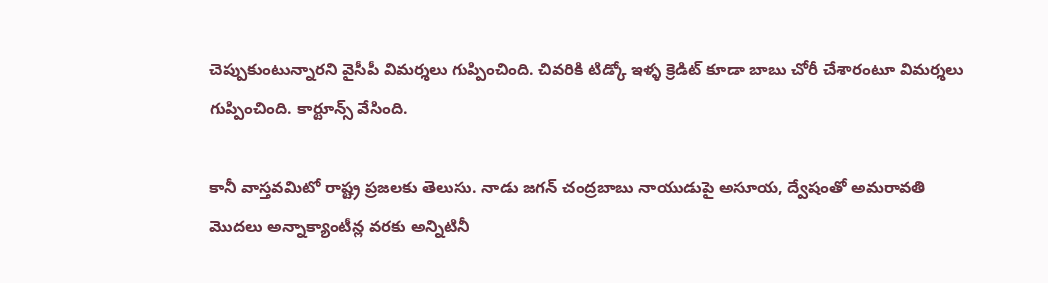చెప్పుకుంటున్నారని వైసీపీ విమర్శలు గుప్పించింది. చివరికి టిడ్కో ఇళ్ళ క్రెడిట్ కూడా బాబు చోరీ చేశారంటూ విమర్శలు గుప్పించింది. కార్టూన్స్ వేసింది.

కానీ వాస్తవమిటో రాష్ట్ర ప్రజలకు తెలుసు. నాడు జగన్‌ చంద్రబాబు నాయుడుపై అసూయ, ద్వేషంతో అమరావతి మొదలు అన్నాక్యాంటీన్ల వరకు అన్నిటినీ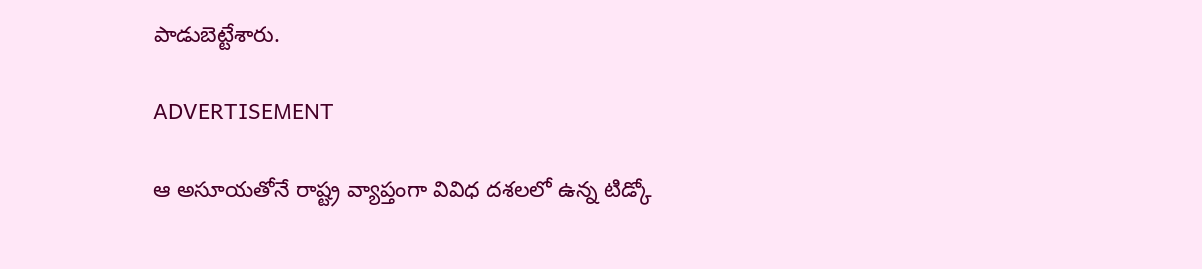పాడుబెట్టేశారు.

ADVERTISEMENT

ఆ అసూయతోనే రాష్ట్ర వ్యాప్తంగా వివిధ దశలలో ఉన్న టిడ్కో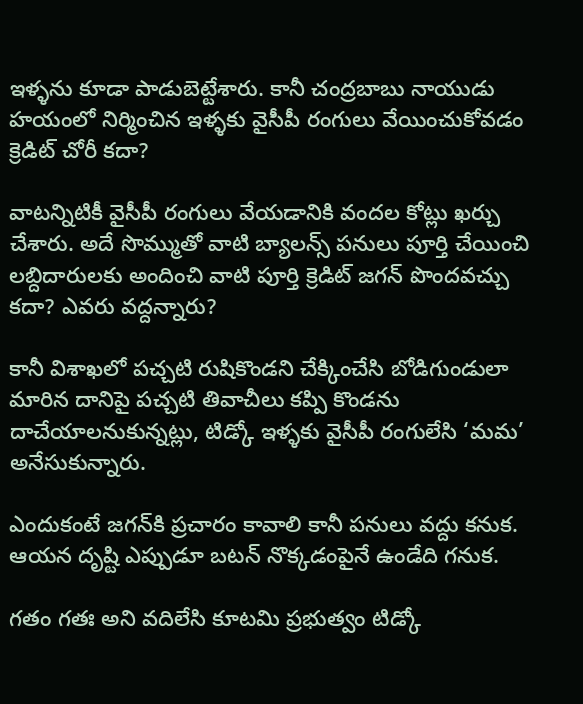ఇళ్ళను కూడా పాడుబెట్టేశారు. కానీ చంద్రబాబు నాయుడు హయంలో నిర్మించిన ఇళ్ళకు వైసీపీ రంగులు వేయించుకోవడం క్రెడిట్ చోరీ కదా?

వాటన్నిటికీ వైసీపీ రంగులు వేయడానికి వందల కోట్లు ఖర్చు చేశారు. అదే సొమ్ముతో వాటి బ్యాలన్స్ పనులు పూర్తి చేయించి లబ్దిదారులకు అందించి వాటి పూర్తి క్రెడిట్ జగన్‌ పొందవచ్చు కదా? ఎవరు వద్దన్నారు?

కానీ విశాఖలో పచ్చటి రుషికొండని చేక్కించేసి బోడిగుండులా మారిన దానిపై పచ్చటి తివాచీలు కప్పి కొండను దాచేయాలనుకున్నట్లు, టిడ్కో ఇళ్ళకు వైసీపీ రంగులేసి ‘మమ’ అనేసుకున్నారు.

ఎందుకంటే జగన్‌కి ప్రచారం కావాలి కానీ పనులు వద్దు కనుక. ఆయన దృష్టి ఎప్పుడూ బటన్ నొక్కడంపైనే ఉండేది గనుక.

గతం గతః అని వదిలేసి కూటమి ప్రభుత్వం టిడ్కో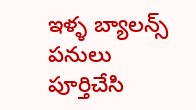ఇళ్ళ బ్యాలన్స్ పనులు పూర్తిచేసి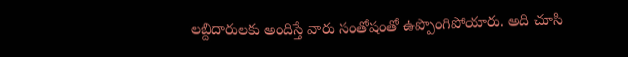లబ్దిదారులకు అందిస్తే వారు సంతోషంతో ఉప్పొంగిపోయారు. అది చూసి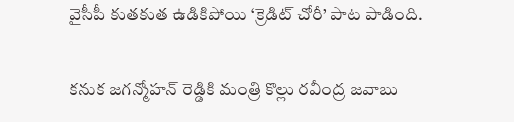వైసీపీ కుతకుత ఉడికిపోయి ‘క్రెడిట్ చోరీ’ పాట పాడింది.

కనుక జగన్మోహన్ రెడ్డికి మంత్రి కొల్లు రవీంద్ర జవాబు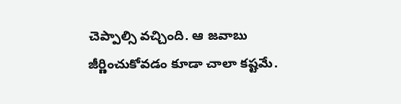చెప్పాల్సి వచ్చింది. ఆ జవాబు జీర్ణించుకోవడం కూడా చాలా కష్టమే.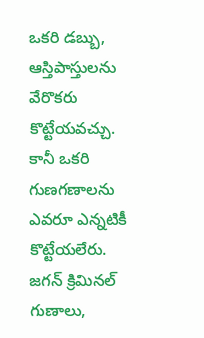ఒకరి డబ్బు, ఆస్తిపాస్తులను వేరొకరు కొట్టేయవచ్చు. కానీ ఒకరి గుణగణాలను ఎవరూ ఎన్నటికీ కొట్టేయలేరు. జగన్‌ క్రిమినల్ గుణాలు,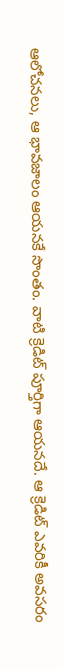ఆలోచనలు, ఆ భావజాలం ఆయనకే సొంతం. వాటి క్రెడిట్ పూర్తిగా ఆయనదే. ఆ క్రెడిట్ ఎవరికీ అవసరం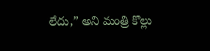లేదు,” అని మంత్రి కొల్లు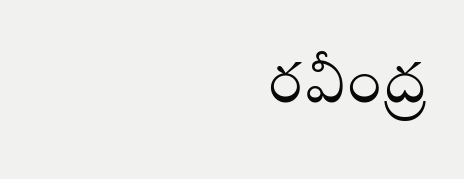రవీంద్ర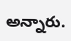అన్నారు.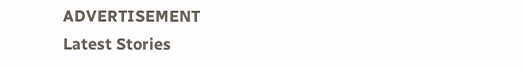ADVERTISEMENT
Latest Stories